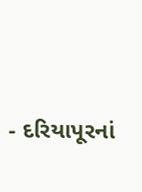- દરિયાપૂરનાં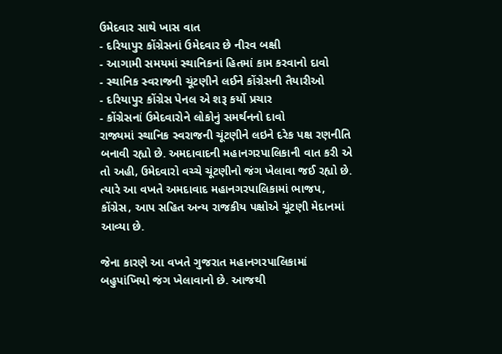ઉમેદવાર સાથે ખાસ વાત
- દરિયાપુર કોંગ્રેસનાં ઉમેદવાર છે નીરવ બક્ષી
- આગામી સમયમાં સ્થાનિકનાં હિતમાં કામ કરવાનો દાવો
- સ્થાનિક સ્વરાજની ચૂંટણીને લઈને કોંગ્રેસની તૈયારીઓ
- દરિયાપુર કોંગ્રેસ પેનલ એ શરૂ કર્યો પ્રચાર
- કોંગ્રેસનાં ઉમેદવારોને લોકોનું સમર્થનનો દાવો
રાજ્યમાં સ્થાનિક સ્વરાજની ચૂંટણીને લઇને દરેક પક્ષ રણનીતિ બનાવી રહ્યો છે. અમદાવાદની મહાનગરપાલિકાની વાત કરી એ તો અહી, ઉમેદવારો વચ્ચે ચૂંટણીનો જંગ ખેલાવા જઈ રહ્યો છે. ત્યારે આ વખતે અમદાવાદ મહાનગરપાલિકામાં ભાજપ, કોંગ્રેસ, આપ સહિત અન્ય રાજકીય પક્ષોએ ચૂંટણી મેદાનમાં આવ્યા છે.

જેના કારણે આ વખતે ગુજરાત મહાનગરપાલિકામાં બહુપાંખિયો જંગ ખેલાવાનો છે. આજથી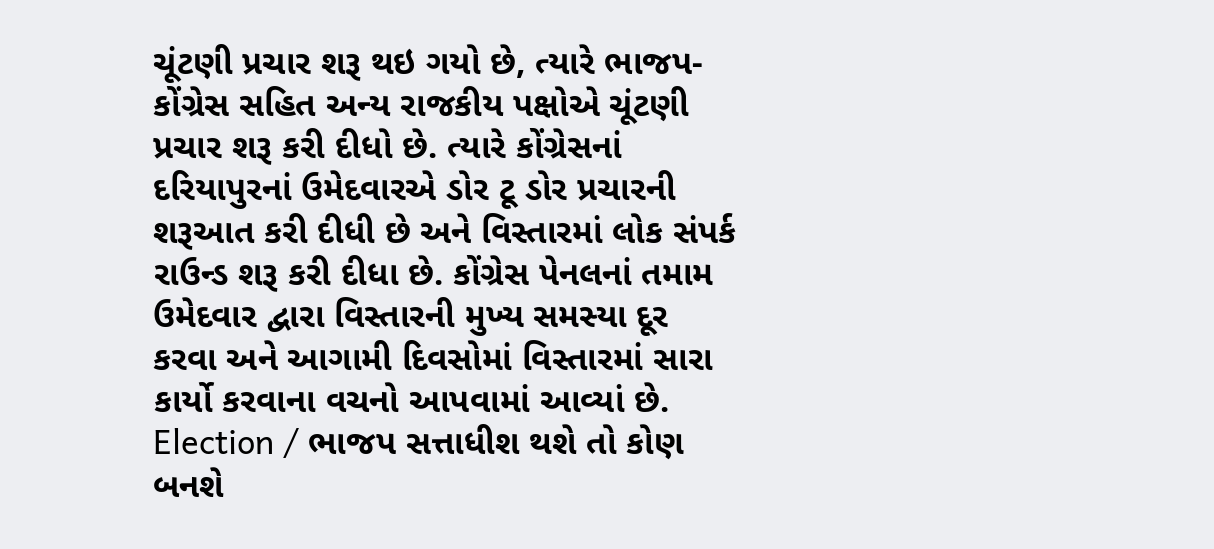ચૂંટણી પ્રચાર શરૂ થઇ ગયો છે, ત્યારે ભાજપ-કોંગ્રેસ સહિત અન્ય રાજકીય પક્ષોએ ચૂંટણી પ્રચાર શરૂ કરી દીધો છે. ત્યારે કોંગ્રેસનાં દરિયાપુરનાં ઉમેદવારએ ડોર ટૂ ડોર પ્રચારની શરૂઆત કરી દીધી છે અને વિસ્તારમાં લોક સંપર્ક રાઉન્ડ શરૂ કરી દીધા છે. કોંગ્રેસ પેનલનાં તમામ ઉમેદવાર દ્વારા વિસ્તારની મુખ્ય સમસ્યા દૂર કરવા અને આગામી દિવસોમાં વિસ્તારમાં સારા કાર્યો કરવાના વચનો આપવામાં આવ્યાં છે.
Election / ભાજપ સત્તાધીશ થશે તો કોણ બનશે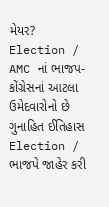મેયર?
Election / AMC નાં ભાજપ-કોંગ્રેસનાં આટલા ઉમેદવારોનો છે ગુનાહિત ઈતિહાસ
Election / ભાજપે જાહેર કરી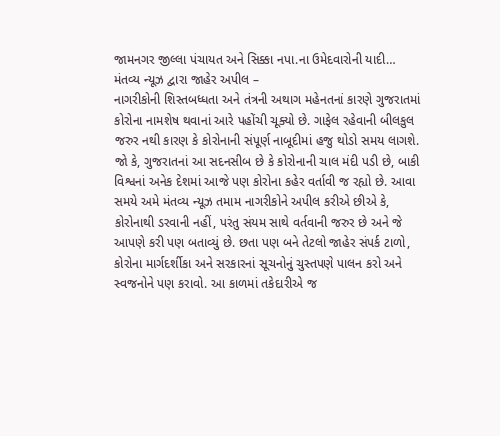જામનગર જીલ્લા પંચાયત અને સિક્કા નપા.ના ઉમેદવારોની યાદી…
મંતવ્ય ન્યૂઝ દ્વારા જાહેર અપીલ –
નાગરીકોની શિસ્તબધ્ધતા અને તંત્રની અથાગ મહેનતનાં કારણે ગુજરાતમાં કોરોના નામશેષ થવાનાં આરે પહોંચી ચૂક્યો છે. ગાફેલ રહેવાની બીલકુલ જરુર નથી કારણ કે કોરોનાની સંપૂર્ણ નાબૂદીમાં હજુ થોડો સમય લાગશે. જો કે, ગુજરાતનાં આ સદનસીબ છે કે કોરોનાની ચાલ મંદી પડી છે, બાકી વિશ્વનાં અનેક દેશમાં આજે પણ કોરોના કહેર વર્તાવી જ રહ્યો છે. આવા સમયે અમે મંતવ્ય ન્યૂઝ તમામ નાગરીકોને અપીલ કરીએ છીએ કે, કોરોનાથી ડરવાની નહીં, પરંતુ સંયમ સાથે વર્તવાની જરુર છે અને જે આપણે કરી પણ બતાવ્યું છે. છતા પણ બને તેટલો જાહેર સંપર્ક ટાળો, કોરોના માર્ગદર્શીકા અને સરકારનાં સૂચનોનું ચુસ્તપણે પાલન કરો અને સ્વજનોને પણ કરાવો. આ કાળમાં તકેદારીએ જ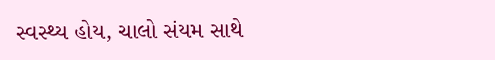સ્વસ્થ્ય હોય, ચાલો સંયમ સાથે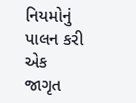નિયમોનું પાલન કરી એક જાગૃત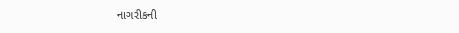નાગરીકની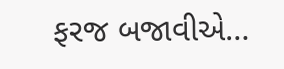ફરજ બજાવીએ…